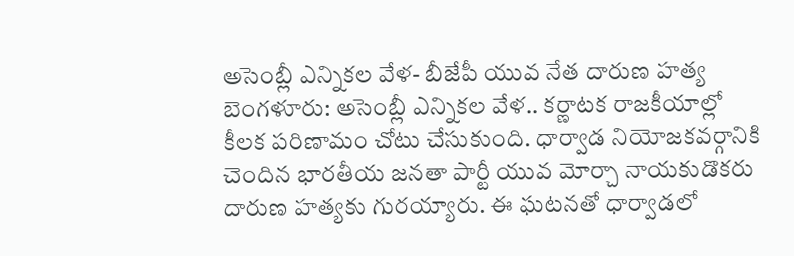అసెంబ్లీ ఎన్నికల వేళ- బీజేపీ యువ నేత దారుణ హత్య
బెంగళూరు: అసెంబ్లీ ఎన్నికల వేళ.. కర్ణాటక రాజకీయాల్లో కీలక పరిణామం చోటు చేసుకుంది. ధార్వాడ నియోజకవర్గానికి చెందిన భారతీయ జనతా పార్టీ యువ మోర్చా నాయకుడొకరు దారుణ హత్యకు గురయ్యారు. ఈ ఘటనతో ధార్వాడలో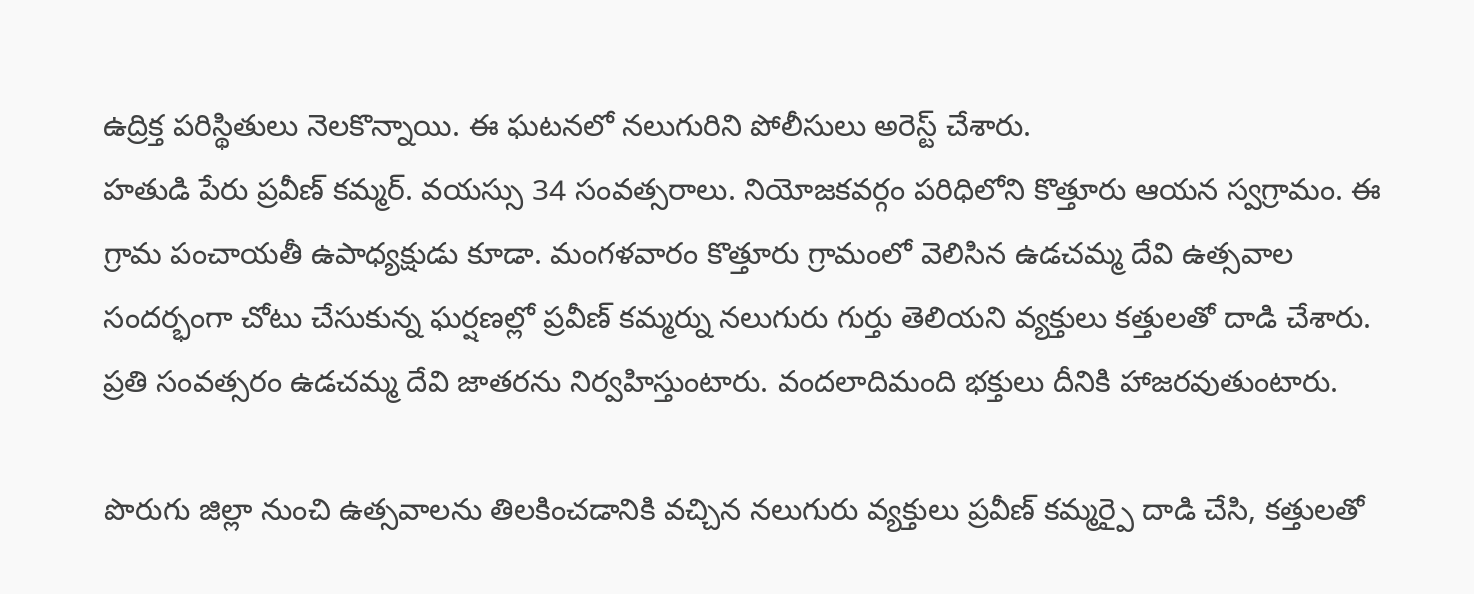ఉద్రిక్త పరిస్థితులు నెలకొన్నాయి. ఈ ఘటనలో నలుగురిని పోలీసులు అరెస్ట్ చేశారు.
హతుడి పేరు ప్రవీణ్ కమ్మర్. వయస్సు 34 సంవత్సరాలు. నియోజకవర్గం పరిధిలోని కొత్తూరు ఆయన స్వగ్రామం. ఈ గ్రామ పంచాయతీ ఉపాధ్యక్షుడు కూడా. మంగళవారం కొత్తూరు గ్రామంలో వెలిసిన ఉడచమ్మ దేవి ఉత్సవాల సందర్భంగా చోటు చేసుకున్న ఘర్షణల్లో ప్రవీణ్ కమ్మర్ను నలుగురు గుర్తు తెలియని వ్యక్తులు కత్తులతో దాడి చేశారు. ప్రతి సంవత్సరం ఉడచమ్మ దేవి జాతరను నిర్వహిస్తుంటారు. వందలాదిమంది భక్తులు దీనికి హాజరవుతుంటారు.

పొరుగు జిల్లా నుంచి ఉత్సవాలను తిలకించడానికి వచ్చిన నలుగురు వ్యక్తులు ప్రవీణ్ కమ్మర్పై దాడి చేసి, కత్తులతో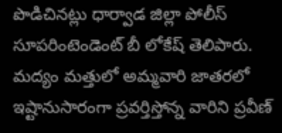పొడిచినట్లు ధార్వాడ జిల్లా పోలీస్ సూపరింటెండెంట్ బీ లోకేష్ తెలిపారు. మద్యం మత్తులో అమ్మవారి జాతరలో ఇష్టానుసారంగా ప్రవర్తిస్తోన్న వారిని ప్రవీణ్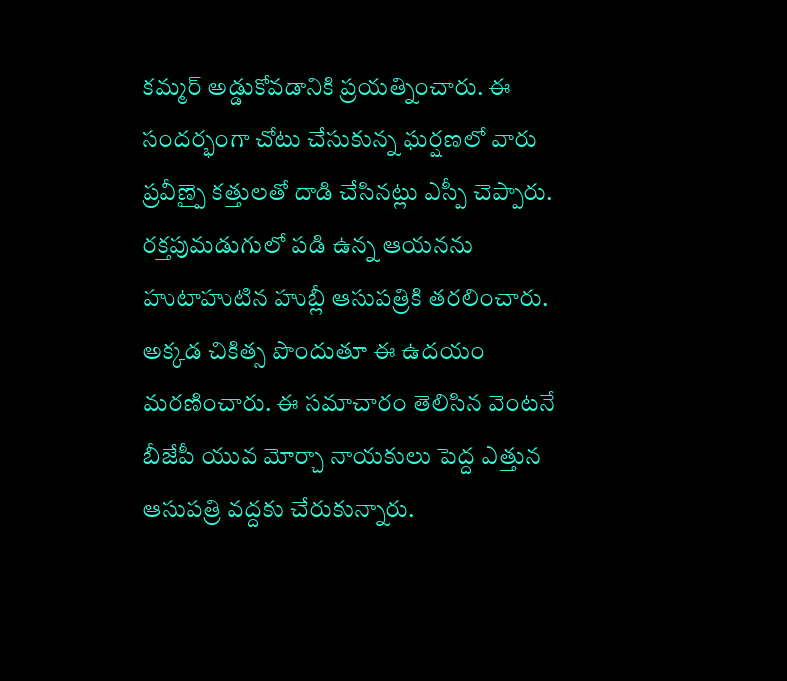కమ్మర్ అడ్డుకోవడానికి ప్రయత్నించారు. ఈ సందర్భంగా చోటు చేసుకున్న ఘర్షణలో వారు ప్రవీణ్పై కత్తులతో దాడి చేసినట్లు ఎస్పీ చెప్పారు.
రక్తపుమడుగులో పడి ఉన్న ఆయనను హుటాహుటిన హుబ్లీ ఆసుపత్రికి తరలించారు. అక్కడ చికిత్స పొందుతూ ఈ ఉదయం మరణించారు. ఈ సమాచారం తెలిసిన వెంటనే బీజేపీ యువ మోర్చా నాయకులు పెద్ద ఎత్తున ఆసుపత్రి వద్దకు చేరుకున్నారు.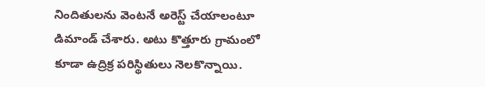నిందితులను వెంటనే అరెస్ట్ చేయాలంటూ డిమాండ్ చేశారు. అటు కొత్తూరు గ్రామంలో కూడా ఉద్రిక్ర పరిస్థితులు నెలకొన్నాయి.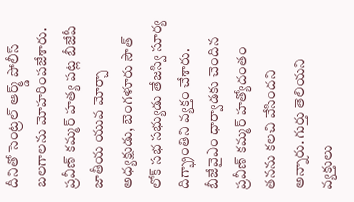దీనితో సెంట్రల్ ఆర్మ్డ్ పోలీస్ బలగాలను మోహరింపజేశారు.
ప్రవీణ్ కమ్మర్ హత్య పట్ల బీజేపీ జాతీయ యువ మోర్చా అధ్యక్షుడు, బెంగళూరు సౌత్ లోక్ సభ సభ్యుడు తేజస్వి సూర్య దిగ్భ్రాంతిని వ్యక్తం చేశారు. బీజేవైఎం ధార్వాడకు చెందిన ప్రవీణ్ కమ్మర్ హత్యోదంతం తనను కలచి వేసిందని అన్నారు. గుర్తు తెలియని వ్యక్తులు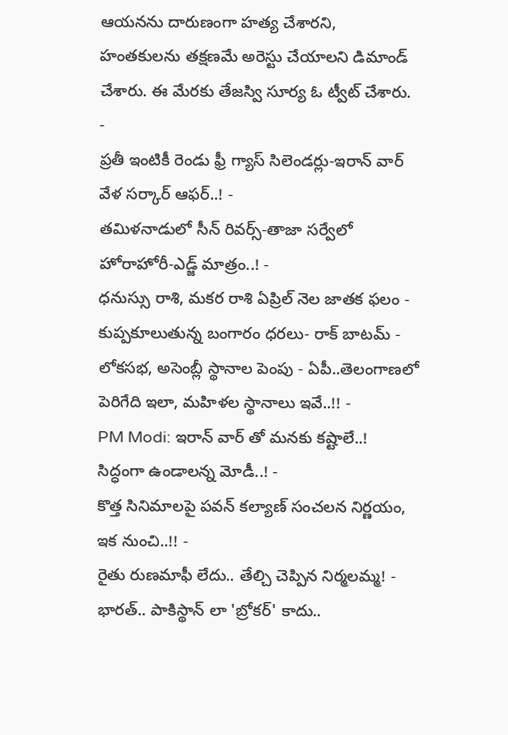ఆయనను దారుణంగా హత్య చేశారని, హంతకులను తక్షణమే అరెస్టు చేయాలని డిమాండ్ చేశారు. ఈ మేరకు తేజస్వి సూర్య ఓ ట్వీట్ చేశారు.
-
ప్రతీ ఇంటికీ రెండు ఫ్రీ గ్యాస్ సిలెండర్లు-ఇరాన్ వార్ వేళ సర్కార్ ఆఫర్..! -
తమిళనాడులో సీన్ రివర్స్-తాజా సర్వేలో హోరాహోరీ-ఎడ్జ్ మాత్రం..! -
ధనుస్సు రాశి, మకర రాశి ఏప్రిల్ నెల జాతక ఫలం -
కుప్పకూలుతున్న బంగారం ధరలు- రాక్ బాటమ్ -
లోకసభ, అసెంబ్లీ స్థానాల పెంపు - ఏపీ..తెలంగాణలో పెరిగేది ఇలా, మహిళల స్థానాలు ఇవే..!! -
PM Modi: ఇరాన్ వార్ తో మనకు కష్టాలే..! సిద్ధంగా ఉండాలన్న మోడీ..! -
కొత్త సినిమాలపై పవన్ కల్యాణ్ సంచలన నిర్ణయం, ఇక నుంచి..!! -
రైతు రుణమాఫీ లేదు.. తేల్చి చెప్పిన నిర్మలమ్మ! -
భారత్.. పాకిస్థాన్ లా 'బ్రోకర్' కాదు..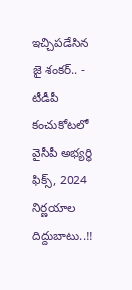ఇచ్చిపడేసిన జై శంకర్.. -
టీడీపీ కంచుకోటలో వైసీపీ అభ్యర్ధి ఫిక్స్, 2024 నిర్ణయాల దిద్దుబాటు..!!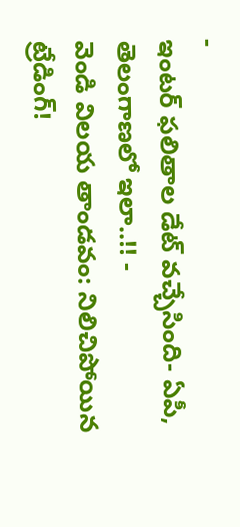-
ఇంటర్ ఫలితాల డేట్ వచ్చేసింది- ఏపీ, తెలంగాణలో ఇలా..!! -
వెండి విలయ తాండవం: నిలిచిపోయిన ట్రేడింగ్!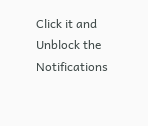Click it and Unblock the Notifications